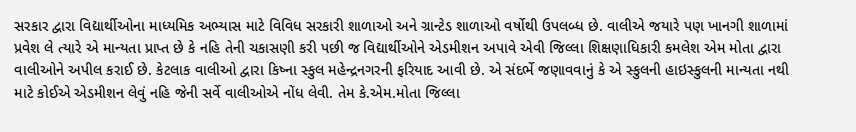સરકાર દ્વારા વિદ્યાર્થીઓના માધ્યમિક અભ્યાસ માટે વિવિધ સરકારી શાળાઓ અને ગ્રાન્ટેડ શાળાઓ વર્ષોથી ઉપલબ્ધ છે. વાલીએ જયારે પણ ખાનગી શાળામાં પ્રવેશ લે ત્યારે એ માન્યતા પ્રાપ્ત છે કે નહિ તેની ચકાસણી કરી પછી જ વિદ્યાર્થીઓને એડમીશન અપાવે એવી જિલ્લા શિક્ષણાધિકારી કમલેશ એમ મોતા દ્વારા વાલીઓને અપીલ કરાઈ છે. કેટલાક વાલીઓ દ્વારા કિષ્ના સ્કુલ મહેન્દ્રનગરની ફરિયાદ આવી છે. એ સંદર્ભે જણાવવાનું કે એ સ્કુલની હાઇસ્કુલની માન્યતા નથી માટે કોઈએ એડમીશન લેવું નહિ જેની સર્વે વાલીઓએ નોંધ લેવી. તેમ કે.એમ.મોતા જિલ્લા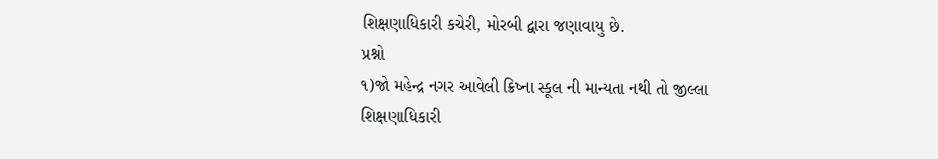શિક્ષણાધિકારી કચેરી, મોરબી દ્વારા જણાવાયુ છે.
પ્રશ્નો
૧)જો મહેન્દ્ર નગર આવેલી ક્રિષ્ના સ્કૂલ ની માન્યતા નથી તો જીલ્લા શિક્ષણાધિકારી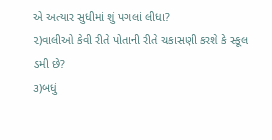એ અત્યાર સુધીમાં શું પગલાં લીધા?
૨)વાલીઓ કેવી રીતે પોતાની રીતે ચકાસણી કરશે કે સ્કૂલ ડમી છે?
૩)બધું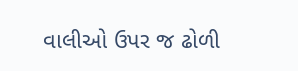વાલીઓ ઉપર જ ઢોળી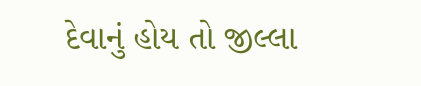દેવાનું હોય તો જીલ્લા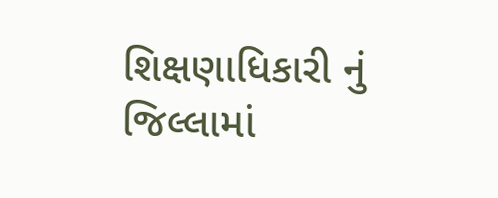શિક્ષણાધિકારી નું જિલ્લામાં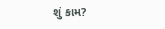શું કામ?